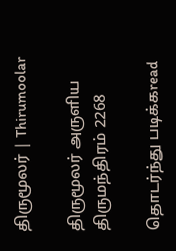திருமூலர் | Thirumoolar

திருமூலர் அருளிய
திருமந்திரம் 2268

தொடர்ந்து படிக்கread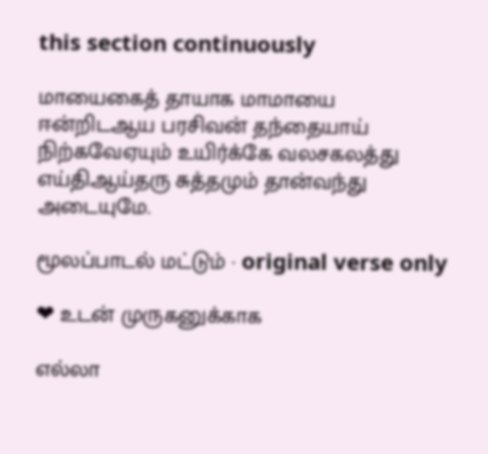this section continuously

மாயைகைத் தாயாக மாமாயை ஈன்றிடஆய பரசிவன் தந்தையாய் நிற்கவேஏயும் உயிர்க்கே வலசகலத்து எய்திஆய்தரு சுத்தமும் தான்வந்து அடையுமே.

மூலப்பாடல் மட்டும் · original verse only

❤ உடன் முருகனுக்காக

எல்லா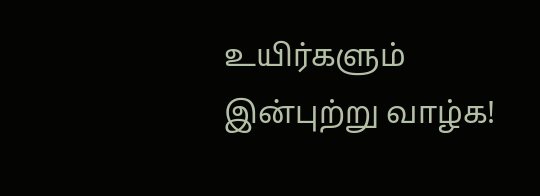உயிர்களும் இன்புற்று வாழ்க!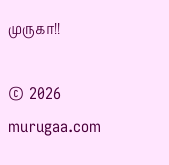முருகா!!

© 2026 murugaa.com